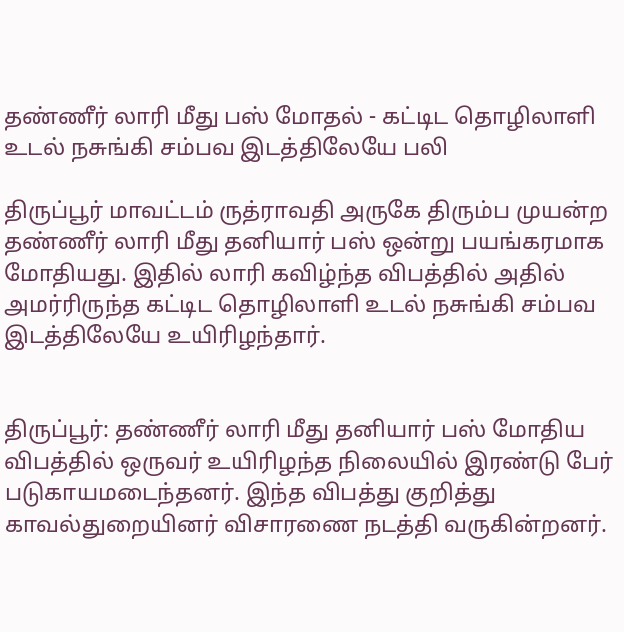தண்ணீர் லாரி மீது பஸ் மோதல் - கட்டிட தொழிலாளி உடல் நசுங்கி சம்பவ இடத்திலேயே பலி

திருப்பூர் மாவட்டம் ருத்ராவதி அருகே திரும்ப முயன்ற தண்ணீர் லாரி மீது தனியார் பஸ் ஒன்று பயங்கரமாக மோதியது. இதில் லாரி கவிழ்ந்த விபத்தில் அதில் அமர்ரிருந்த கட்டிட தொழிலாளி உடல் நசுங்கி சம்பவ இடத்திலேயே உயிரிழந்தார்.


திருப்பூர்: தண்ணீர் லாரி மீது தனியார் பஸ் மோதிய விபத்தில் ஒருவர் உயிரிழந்த நிலையில் இரண்டு பேர் படுகாயமடைந்தனர். இந்த விபத்து குறித்து காவல்துறையினர் விசாரணை நடத்தி வருகின்றனர்.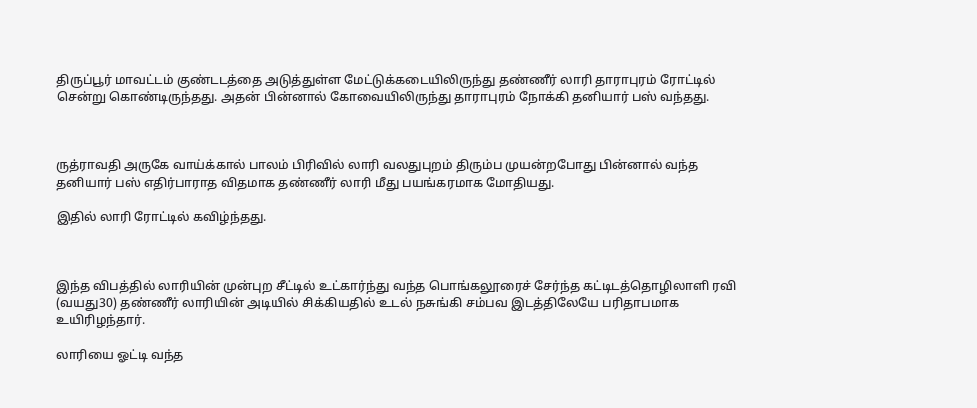திருப்பூர் மாவட்டம் குண்டடத்தை அடுத்துள்ள மேட்டுக்கடையிலிருந்து தண்ணீர் லாரி தாராபுரம் ரோட்டில் சென்று கொண்டிருந்தது. அதன் பின்னால் கோவையிலிருந்து தாராபுரம் நோக்கி தனியார் பஸ் வந்தது.



ருத்ராவதி அருகே வாய்க்கால் பாலம் பிரிவில் லாரி வலதுபுறம் திரும்ப முயன்றபோது பின்னால் வந்த தனியார் பஸ் எதிர்பாராத விதமாக தண்ணீர் லாரி மீது பயங்கரமாக மோதியது.

இதில் லாரி ரோட்டில் கவிழ்ந்தது.



இந்த விபத்தில் லாரியின் முன்புற சீட்டில் உட்கார்ந்து வந்த பொங்கலூரைச் சேர்ந்த கட்டிடத்தொழிலாளி ரவி (வயது30) தண்ணீர் லாரியின் அடியில் சிக்கியதில் உடல் நசுங்கி சம்பவ இடத்திலேயே பரிதாபமாக உயிரிழந்தார்.

லாரியை ஓட்டி வந்த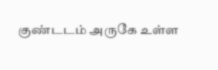குண்டடம் அருகே உள்ள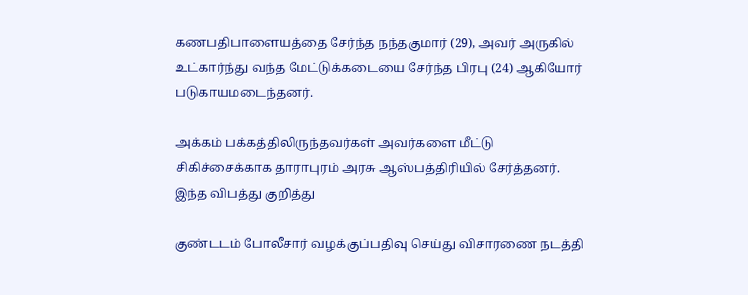கணபதிபாளையத்தை சேர்ந்த நந்தகுமார் (29), அவர் அருகில் உட்கார்ந்து வந்த மேட்டுக்கடையை சேர்ந்த பிரபு (24) ஆகியோர் படுகாயமடைந்தனர்.

அக்கம் பக்கத்திலிருந்தவர்கள் அவர்களை மீட்டு சிகிச்சைக்காக தாராபுரம் அரசு ஆஸ்பத்திரியில் சேர்த்தனர். இந்த விபத்து குறித்து

குண்டடம் போலீசார் வழக்குப்பதிவு செய்து விசாரணை நடத்தி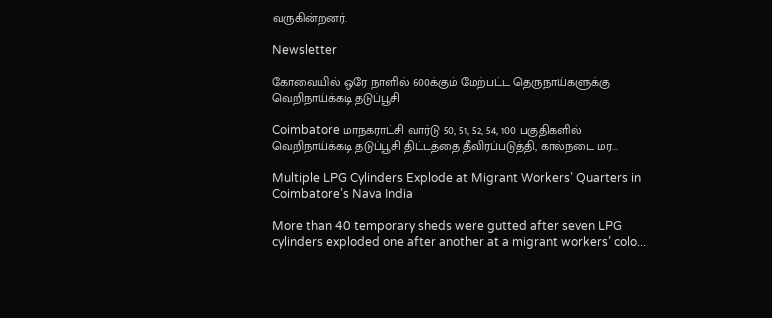வருகின்றனர்.

Newsletter

கோவையில் ஒரே நாளில் 600க்கும் மேற்பட்ட தெருநாய்களுக்கு வெறிநாய்க்கடி தடுப்பூசி

Coimbatore மாநகராட்சி வார்டு 50, 51, 52, 54, 100 பகுதிகளில் வெறிநாய்க்கடி தடுப்பூசி திட்டத்தை தீவிரப்படுத்தி, கால்நடை மர...

Multiple LPG Cylinders Explode at Migrant Workers’ Quarters in Coimbatore’s Nava India

More than 40 temporary sheds were gutted after seven LPG cylinders exploded one after another at a migrant workers’ colo...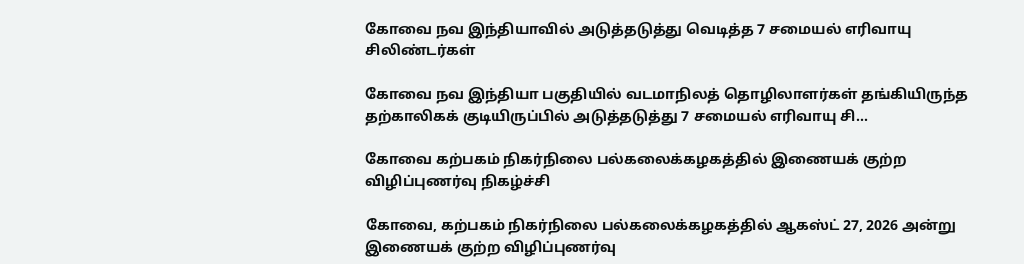கோவை நவ இந்தியாவில் அடுத்தடுத்து வெடித்த 7 சமையல் எரிவாயு சிலிண்டர்கள்

கோவை நவ இந்தியா பகுதியில் வடமாநிலத் தொழிலாளர்கள் தங்கியிருந்த தற்காலிகக் குடியிருப்பில் அடுத்தடுத்து 7 சமையல் எரிவாயு சி...

கோவை கற்பகம் நிகர்நிலை பல்கலைக்கழகத்தில் இணையக் குற்ற விழிப்புணர்வு நிகழ்ச்சி

கோவை, கற்பகம் நிகர்நிலை பல்கலைக்கழகத்தில் ஆகஸ்ட் 27, 2026 அன்று இணையக் குற்ற விழிப்புணர்வு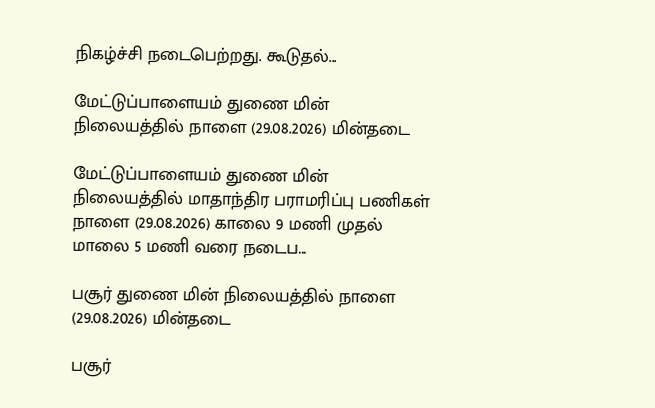நிகழ்ச்சி நடைபெற்றது. கூடுதல்...

மேட்டுப்பாளையம் துணை மின் நிலையத்தில் நாளை (29.08.2026) மின்தடை

மேட்டுப்பாளையம் துணை மின் நிலையத்தில் மாதாந்திர பராமரிப்பு பணிகள் நாளை (29.08.2026) காலை 9 மணி முதல் மாலை 5 மணி வரை நடைப...

பசூர் துணை மின் நிலையத்தில் நாளை (29.08.2026) மின்தடை

பசூர்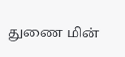துணை மின்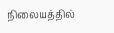நிலையத்தில்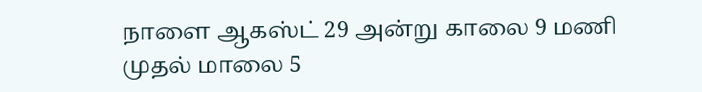நாளை ஆகஸ்ட் 29 அன்று காலை 9 மணி முதல் மாலை 5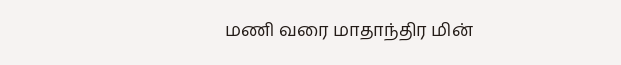மணி வரை மாதாந்திர மின்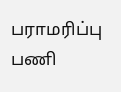பராமரிப்பு பணி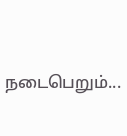நடைபெறும்...